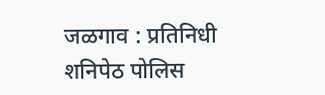जळगाव : प्रतिनिधी
शनिपेठ पोलिस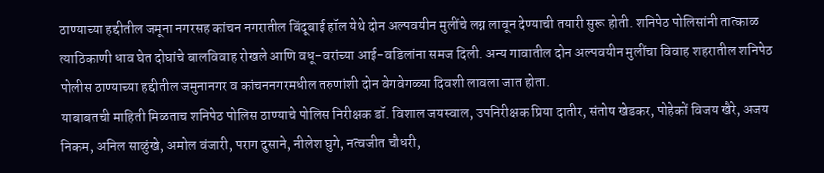ठाण्याच्या हद्दीतील जमूना नगरसह कांचन नगरातील बिंदूबाई हॉल येथे दोन अल्पवयीन मुलींचे लग्न लावून देण्याची तयारी सुरू होती. शनिपेठ पोलिसांनी तात्काळ त्याठिकाणी धाव घेत दोघांचे बालविवाह रोखले आणि वधू-वरांच्या आई-वडिलांना समज दिली. अन्य गावातील दोन अल्पवयीन मुलींचा विवाह शहरातील शनिपेठ पोलीस ठाण्याच्या हद्दीतील जमुनानगर व कांचननगरमधील तरुणांशी दोन वेगवेगळ्या दिवशी लावला जात होता.
याबाबतची माहिती मिळताच शनिपेठ पोलिस ठाण्याचे पोलिस निरीक्षक डॉ. विशाल जयस्वाल, उपनिरीक्षक प्रिया दातीर, संतोष खेडकर, पोहेकों विजय खैरे, अजय निकम, अनिल साळुंखे, अमोल वंजारी, पराग दुसाने, नीलेश घुगे, नत्वजीत चौधरी,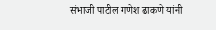संभाजी पाटील गणेश ढाकणे यांनी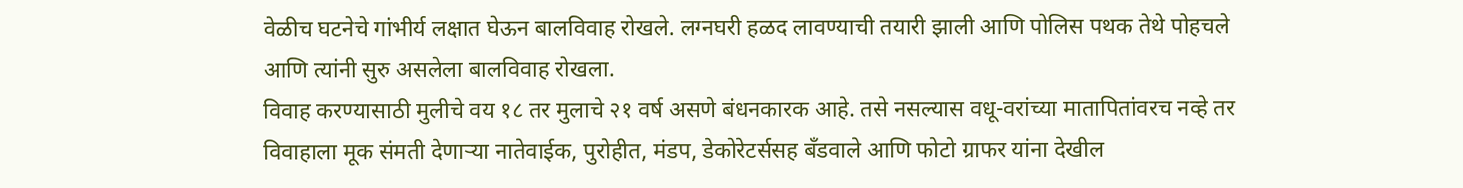वेळीच घटनेचे गांभीर्य लक्षात घेऊन बालविवाह रोखले. लग्नघरी हळद लावण्याची तयारी झाली आणि पोलिस पथक तेथे पोहचले आणि त्यांनी सुरु असलेला बालविवाह रोखला.
विवाह करण्यासाठी मुलीचे वय १८ तर मुलाचे २१ वर्ष असणे बंधनकारक आहे. तसे नसल्यास वधू-वरांच्या मातापितांवरच नव्हे तर विवाहाला मूक संमती देणाऱ्या नातेवाईक, पुरोहीत, मंडप, डेकोरेटर्ससह बँडवाले आणि फोटो ग्राफर यांना देखील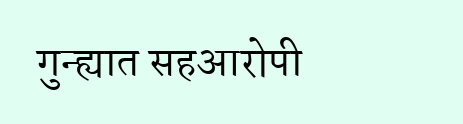गुन्ह्यात सहआरोपी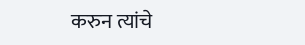करुन त्यांचे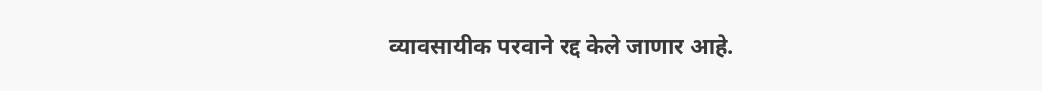व्यावसायीक परवाने रद्द केले जाणार आहे.